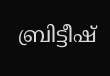ബ്രിട്ടീഷ്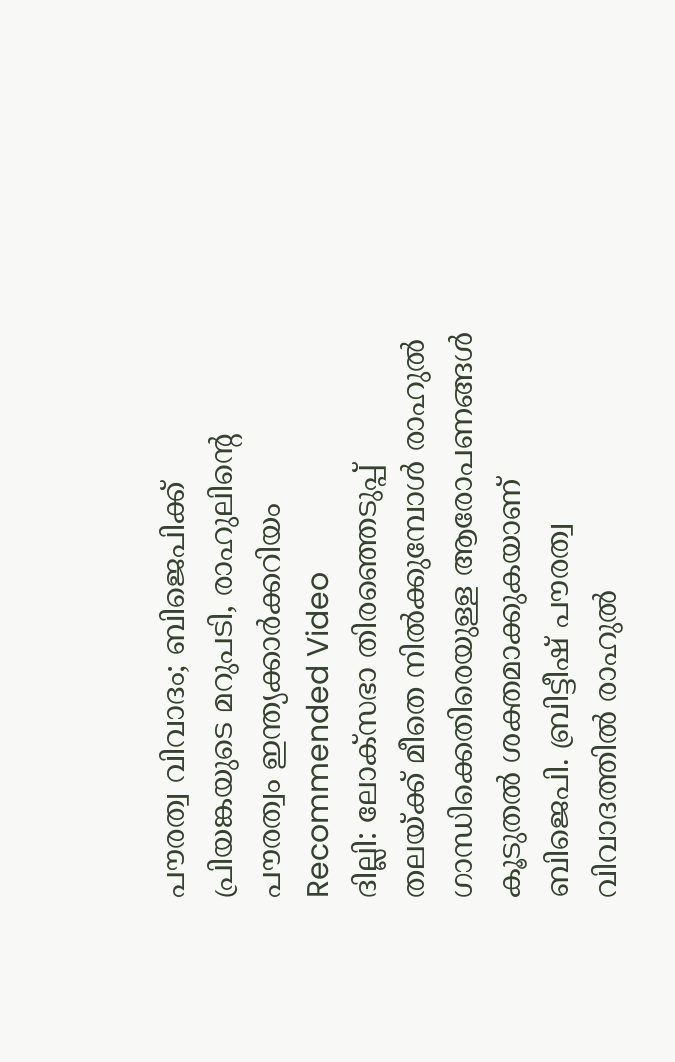പൗരത്വ വിവാദം; ബിജെപിക്ക് പ്രിയങ്കയുടെ മറുപടി, രാഹുലിന്റെ പൗരത്വം ഇന്ത്യക്കാർക്കറിയം
Recommended Video
ദില്ലി: ലോക്സഭാ തിരഞ്ഞെടുപ്പ് തലയ്ക്ക് മീതെ നിൽക്കുമ്പോൾ രാഹുൽ ഗാന്ധിക്കെതിരെയുള്ള ആരോപണങ്ങൾ കൂടുതൽ ശക്തമാക്കുകയാണ് ബിജെപി. ബ്രിട്ടീഷ് പൗരത്വ വിവാദത്തിൽ രാഹുൽ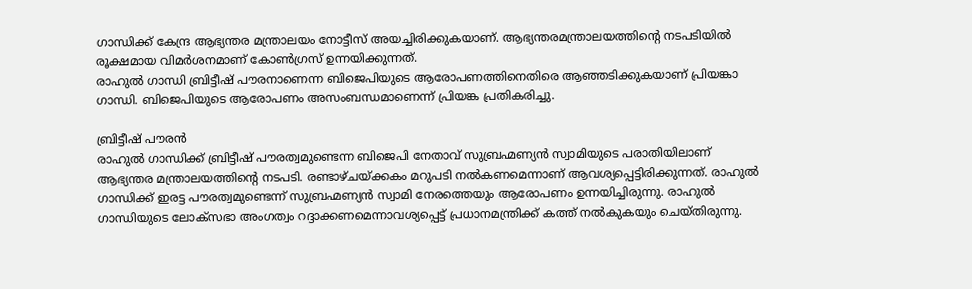ഗാന്ധിക്ക് കേന്ദ്ര ആഭ്യന്തര മന്ത്രാലയം നോട്ടീസ് അയച്ചിരിക്കുകയാണ്. ആഭ്യന്തരമന്ത്രാലയത്തിന്റെ നടപടിയിൽ രൂക്ഷമായ വിമർശനമാണ് കോൺഗ്രസ് ഉന്നയിക്കുന്നത്.
രാഹുൽ ഗാന്ധി ബ്രിട്ടീഷ് പൗരനാണെന്ന ബിജെപിയുടെ ആരോപണത്തിനെതിരെ ആഞ്ഞടിക്കുകയാണ് പ്രിയങ്കാ ഗാന്ധി. ബിജെപിയുടെ ആരോപണം അസംബന്ധമാണെന്ന് പ്രിയങ്ക പ്രതികരിച്ചു.

ബ്രിട്ടീഷ് പൗരൻ
രാഹുൽ ഗാന്ധിക്ക് ബ്രിട്ടീഷ് പൗരത്വമുണ്ടെന്ന ബിജെപി നേതാവ് സുബ്രഹ്മണ്യൻ സ്വാമിയുടെ പരാതിയിലാണ് ആഭ്യന്തര മന്ത്രാലയത്തിന്റെ നടപടി. രണ്ടാഴ്ചയ്ക്കകം മറുപടി നൽകണമെന്നാണ് ആവശ്യപ്പെട്ടിരിക്കുന്നത്. രാഹുൽ ഗാന്ധിക്ക് ഇരട്ട പൗരത്വമുണ്ടെന്ന് സുബ്രഹ്മണ്യൻ സ്വാമി നേരത്തെയും ആരോപണം ഉന്നയിച്ചിരുന്നു. രാഹുൽ ഗാന്ധിയുടെ ലോക്സഭാ അംഗത്വം റദ്ദാക്കണമെന്നാവശ്യപ്പെട്ട് പ്രധാനമന്ത്രിക്ക് കത്ത് നൽകുകയും ചെയ്തിരുന്നു.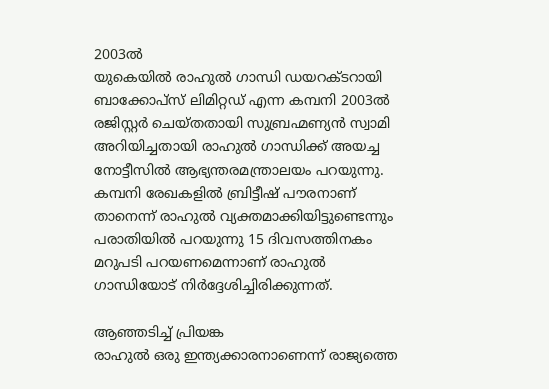2003ൽ
യുകെയിൽ രാഹുൽ ഗാന്ധി ഡയറക്ടറായി ബാക്കോപ്സ് ലിമിറ്റഡ് എന്ന കമ്പനി 2003ൽ രജിസ്റ്റർ ചെയ്തതായി സുബ്രഹ്മണ്യൻ സ്വാമി അറിയിച്ചതായി രാഹുൽ ഗാന്ധിക്ക് അയച്ച നോട്ടീസിൽ ആഭ്യന്തരമന്ത്രാലയം പറയുന്നു. കമ്പനി രേഖകളിൽ ബ്രിട്ടീഷ് പൗരനാണ് താനെന്ന് രാഹുൽ വ്യക്തമാക്കിയിട്ടുണ്ടെന്നും പരാതിയിൽ പറയുന്നു 15 ദിവസത്തിനകം മറുപടി പറയണമെന്നാണ് രാഹുൽ ഗാന്ധിയോട് നിർദ്ദേശിച്ചിരിക്കുന്നത്.

ആഞ്ഞടിച്ച് പ്രിയങ്ക
രാഹുൽ ഒരു ഇന്ത്യക്കാരനാണെന്ന് രാജ്യത്തെ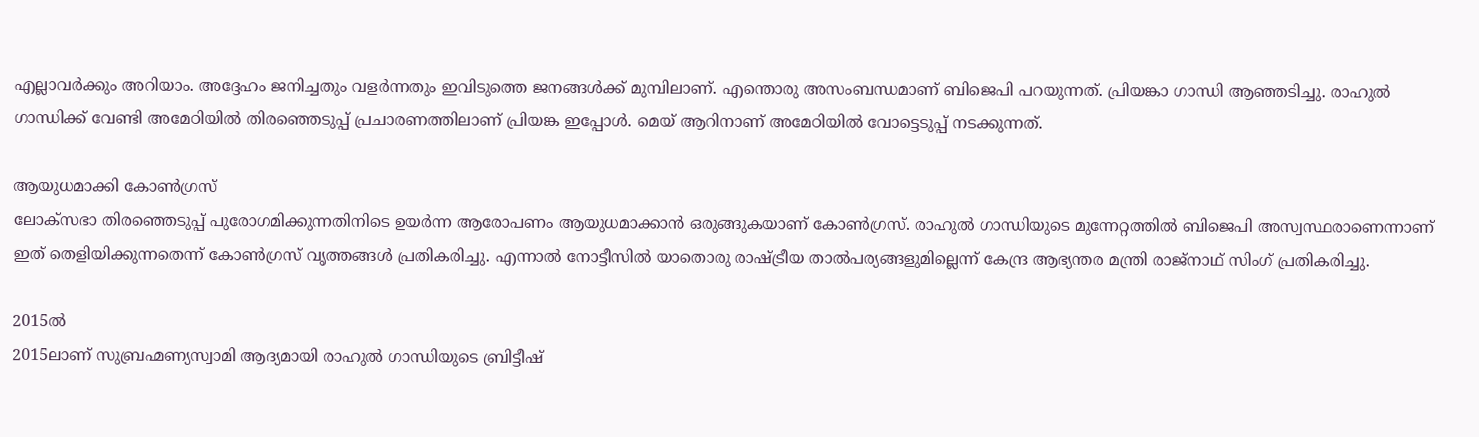എല്ലാവർക്കും അറിയാം. അദ്ദേഹം ജനിച്ചതും വളർന്നതും ഇവിടുത്തെ ജനങ്ങൾക്ക് മുമ്പിലാണ്. എന്തൊരു അസംബന്ധമാണ് ബിജെപി പറയുന്നത്. പ്രിയങ്കാ ഗാന്ധി ആഞ്ഞടിച്ചു. രാഹുൽ ഗാന്ധിക്ക് വേണ്ടി അമേഠിയിൽ തിരഞ്ഞെടുപ്പ് പ്രചാരണത്തിലാണ് പ്രിയങ്ക ഇപ്പോൾ. മെയ് ആറിനാണ് അമേഠിയിൽ വോട്ടെടുപ്പ് നടക്കുന്നത്.

ആയുധമാക്കി കോൺഗ്രസ്
ലോക്സഭാ തിരഞ്ഞെടുപ്പ് പുരോഗമിക്കുന്നതിനിടെ ഉയർന്ന ആരോപണം ആയുധമാക്കാൻ ഒരുങ്ങുകയാണ് കോൺഗ്രസ്. രാഹുൽ ഗാന്ധിയുടെ മുന്നേറ്റത്തിൽ ബിജെപി അസ്വസ്ഥരാണെന്നാണ് ഇത് തെളിയിക്കുന്നതെന്ന് കോൺഗ്രസ് വൃത്തങ്ങൾ പ്രതികരിച്ചു. എന്നാൽ നോട്ടീസിൽ യാതൊരു രാഷ്ട്രീയ താൽപര്യങ്ങളുമില്ലെന്ന് കേന്ദ്ര ആഭ്യന്തര മന്ത്രി രാജ്നാഥ് സിംഗ് പ്രതികരിച്ചു.

2015ൽ
2015ലാണ് സുബ്രഹ്മണ്യസ്വാമി ആദ്യമായി രാഹുൽ ഗാന്ധിയുടെ ബ്രിട്ടീഷ്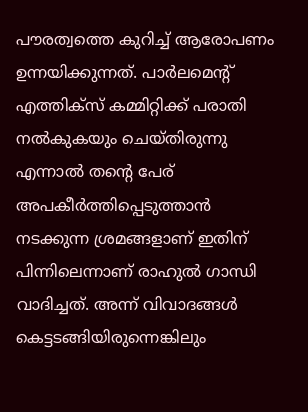പൗരത്വത്തെ കുറിച്ച് ആരോപണം ഉന്നയിക്കുന്നത്. പാർലമെന്റ് എത്തിക്സ് കമ്മിറ്റിക്ക് പരാതി നൽകുകയും ചെയ്തിരുന്നു എന്നാൽ തന്റെ പേര് അപകീർത്തിപ്പെടുത്താൻ നടക്കുന്ന ശ്രമങ്ങളാണ് ഇതിന് പിന്നിലെന്നാണ് രാഹുൽ ഗാന്ധി വാദിച്ചത്. അന്ന് വിവാദങ്ങൾ കെട്ടടങ്ങിയിരുന്നെങ്കിലും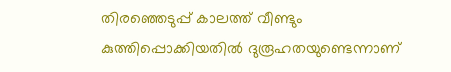തിരഞ്ഞെടുപ്പ് കാലത്ത് വീണ്ടും കുത്തിപ്പൊക്കിയതിൽ ദുരൂഹതയുണ്ടെന്നാണ്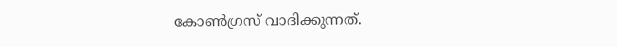കോൺഗ്രസ് വാദിക്കുന്നത്.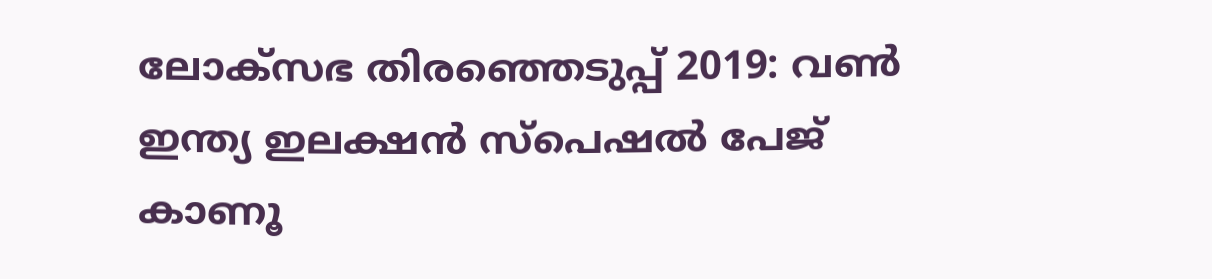ലോക്സഭ തിരഞ്ഞെടുപ്പ് 2019: വൺ ഇന്ത്യ ഇലക്ഷൻ സ്പെഷൽ പേജ് കാണൂ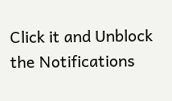Click it and Unblock the Notifications